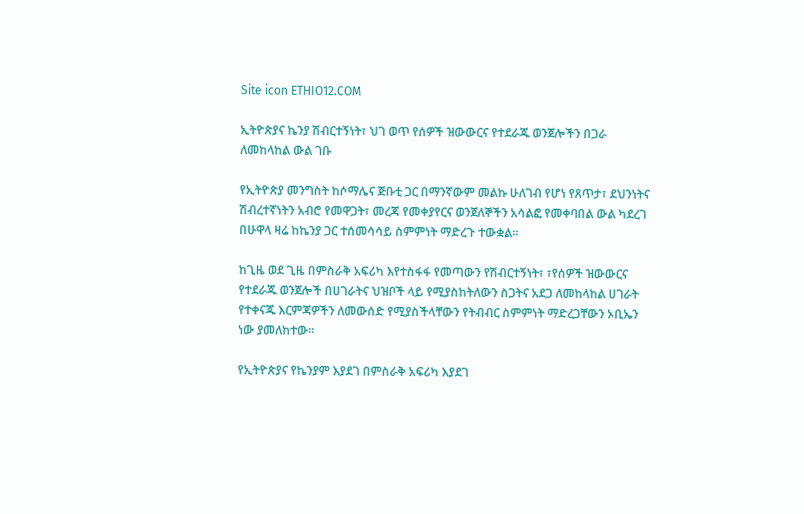Site icon ETHIO12.COM

ኢትዮጵያና ኬንያ ሽብርተኝነት፣ ህገ ወጥ የሰዎች ዝውውርና የተደራጁ ወንጀሎችን በጋራ ለመከላከል ውል ገቡ

የኢትዮጵያ መንግስት ከሶማሌና ጅቡቲ ጋር በማንኛውም መልኩ ሁለገብ የሆነ የጸጥታ፣ ደህንነትና ሽብረተኛነትን አብሮ የመዋጋት፣ መረጃ የመቀያየርና ወንጀለኞችን አሳልፎ የመቀባበል ውል ካደረገ በሁዋላ ዛሬ ከኬንያ ጋር ተሰመሳሳይ ስምምነት ማድረጉ ተውቋል።

ከጊዜ ወደ ጊዜ በምስራቅ አፍሪካ እየተስፋፋ የመጣውን የሽብርተኝነት፣ ፣የሰዎች ዝውውርና የተደራጁ ወንጀሎች በሀገራትና ህዝቦች ላይ የሚያስከትለውን ስጋትና አደጋ ለመከላከል ሀገራት የተቀናጁ እርምጃዎችን ለመውሰድ የሚያስችላቸውን የትብብር ስምምነት ማድረጋቸውን ኦቢኤን ነው ያመለከተው።

የኢትዮጵያና የኬንያም እያደገ በምስራቅ አፍሪካ እያደገ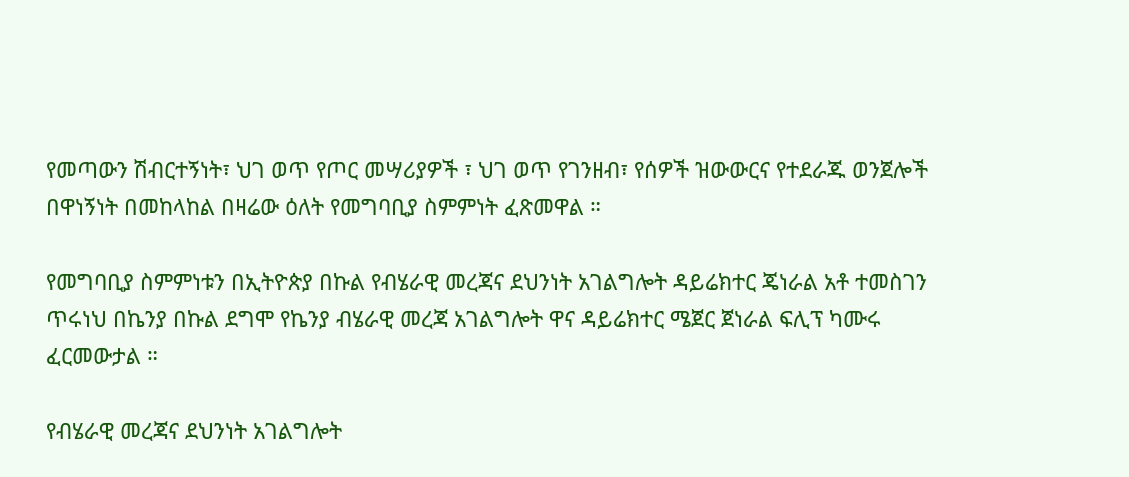የመጣውን ሽብርተኝነት፣ ህገ ወጥ የጦር መሣሪያዎች ፣ ህገ ወጥ የገንዘብ፣ የሰዎች ዝውውርና የተደራጁ ወንጀሎች በዋነኝነት በመከላከል በዛሬው ዕለት የመግባቢያ ስምምነት ፈጽመዋል ።

የመግባቢያ ስምምነቱን በኢትዮጵያ በኩል የብሄራዊ መረጃና ደህንነት አገልግሎት ዳይሬክተር ጄነራል አቶ ተመስገን ጥሩነህ በኬንያ በኩል ደግሞ የኬንያ ብሄራዊ መረጃ አገልግሎት ዋና ዳይሬክተር ሜጀር ጀነራል ፍሊፕ ካሙሩ ፈርመውታል ።

የብሄራዊ መረጃና ደህንነት አገልግሎት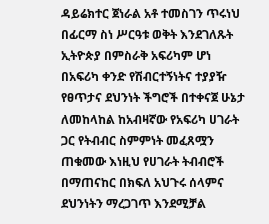ዳይሬክተር ጀነራል አቶ ተመስገን ጥሩነህ በፊርማ ስነ ሥርዓቱ ወቅት እንደገለጹት ኢትዮጵያ በምስራቅ አፍሪካም ሆነ በአፍሪካ ቀንድ የሽብርተኝነትና ተያያዥ የፀጥታና ደህንነት ችግሮች በተቀናጀ ሁኔታ ለመከላከል ከአብዛኛው የአፍሪካ ሀገራት ጋር የትብብር ስምምነት መፈጸሟን ጠቁመው እነዚህ የሀገራት ትብብሮች በማጠናከር በክፍለ አህጉሩ ሰላምና ደህንነትን ማረጋገጥ እንደሚቻል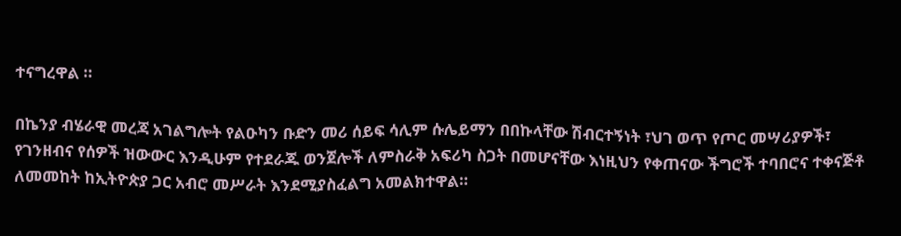ተናግረዋል ።

በኬንያ ብሄራዊ መረጃ አገልግሎት የልዑካን ቡድን መሪ ሰይፍ ሳሊም ሱሌይማን በበኩላቸው ሽብርተኝነት ፣ህገ ወጥ የጦር መሣሪያዎች፣ የገንዘብና የሰዎች ዝውውር እንዲሁም የተደራጁ ወንጀሎች ለምስራቅ አፍሪካ ስጋት በመሆናቸው እነዚህን የቀጠናው ችግሮች ተባበሮና ተቀናጅቶ ለመመከት ከኢትዮጵያ ጋር አብሮ መሥራት እንደሚያስፈልግ አመልክተዋል።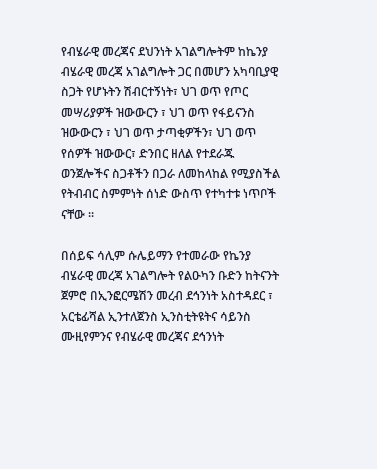የብሄራዊ መረጃና ደህንነት አገልግሎትም ከኬንያ ብሄራዊ መረጃ አገልግሎት ጋር በመሆን አካባቢያዊ ስጋት የሆኑትን ሽብርተኝነት፣ ህገ ወጥ የጦር መሣሪያዎች ዝውውርን ፣ ህገ ወጥ የፋይናንስ ዝውውርን ፣ ህገ ወጥ ታጣቂዎችን፣ ህገ ወጥ የሰዎች ዝውውር፣ ድንበር ዘለል የተደራጁ ወንጀሎችና ስጋቶችን በጋራ ለመከላከል የሚያስችል የትብብር ስምምነት ሰነድ ውስጥ የተካተቱ ነጥቦች ናቸው ።

በሰይፍ ሳሊም ሱሌይማን የተመራው የኬንያ ብሄራዊ መረጃ አገልግሎት የልዑካን ቡድን ከትናንት ጀምሮ በኢንፎርሜሽን መረብ ደኅንነት አስተዳደር ፣ አርቴፊሻል ኢንተለጀንስ ኢንስቲትዩትና ሳይንስ ሙዚየምንና የብሄራዊ መረጃና ደኅንነት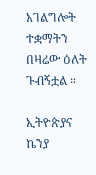አገልግሎት ተቋማትን በዛሬው ዕለት ጉብኝቷል ።

ኢትዮጵያና ኬንያ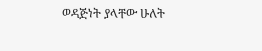ወዳጅነት ያላቸው ሁለት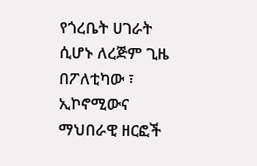የጎረቤት ሀገራት ሲሆኑ ለረጅም ጊዜ በፖለቲካው ፣ ኢኮኖሚውና ማህበራዊ ዘርፎች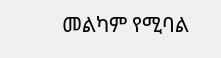መልካም የሚባል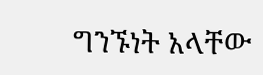ግንኙነት አላቸው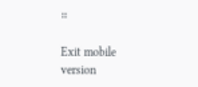።

Exit mobile version